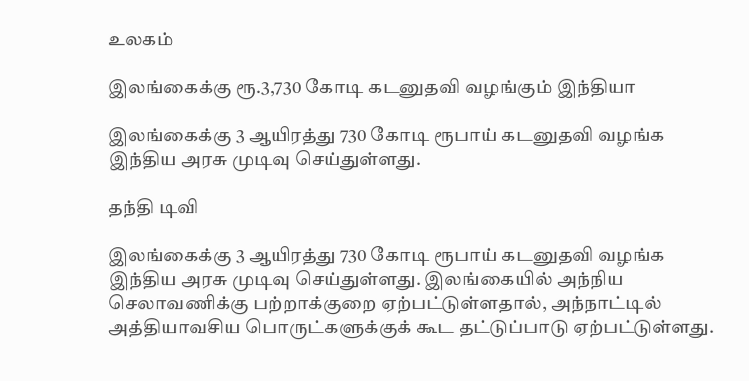உலகம்

இலங்கைக்கு ரூ.3,730 கோடி கடனுதவி வழங்கும் இந்தியா

இலங்கைக்கு 3 ஆயிரத்து 730 கோடி ரூபாய் கடனுதவி வழங்க இந்திய அரசு முடிவு செய்துள்ளது.

தந்தி டிவி

இலங்கைக்கு 3 ஆயிரத்து 730 கோடி ரூபாய் கடனுதவி வழங்க இந்திய அரசு முடிவு செய்துள்ளது. இலங்கையில் அந்நிய செலாவணிக்கு பற்றாக்குறை ஏற்பட்டுள்ளதால், அந்நாட்டில் அத்தியாவசிய பொருட்களுக்குக் கூட தட்டுப்பாடு ஏற்பட்டுள்ளது.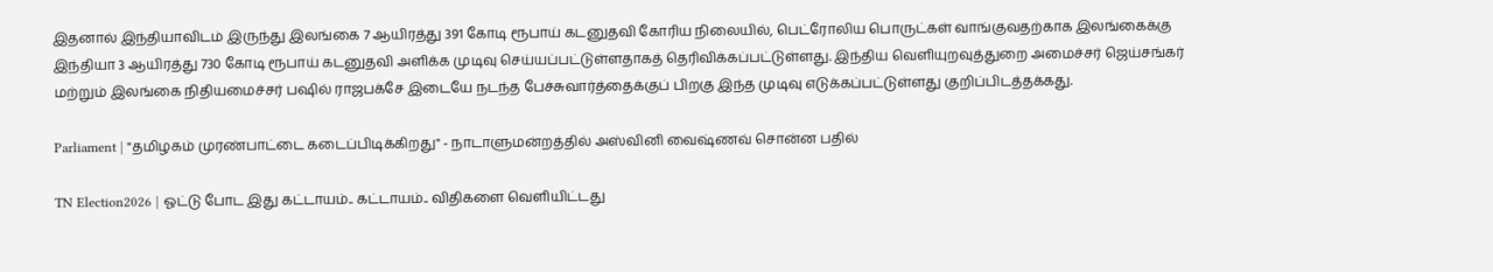இதனால் இந்தியாவிடம் இருந்து இலங்கை 7 ஆயிரத்து 391 கோடி ரூபாய் கடனுதவி கோரிய நிலையில், பெட்ரோலிய பொருட்கள் வாங்குவதற்காக இலங்கைக்கு இந்தியா 3 ஆயிரத்து 730 கோடி ரூபாய் கடனுதவி அளிக்க முடிவு செய்யப்பட்டுள்ளதாகத் தெரிவிக்கப்பட்டுள்ளது. இந்திய வெளியுறவுத்துறை அமைச்சர் ஜெய்சங்கர் மற்றும் இலங்கை நிதியமைச்சர் பஷில் ராஜபக்சே இடையே நடந்த பேச்சுவார்த்தைக்குப் பிறகு இந்த முடிவு எடுக்கப்பட்டுள்ளது குறிப்பிடத்தக்கது.

Parliament | "தமிழகம் முரண்பாட்டை கடைப்பிடிக்கிறது" - நாடாளுமன்றத்தில் அஸ்வினி வைஷ்ணவ் சொன்ன பதில்

TN Election2026 | ஓட்டு போட இது கட்டாயம்.. கட்டாயம்.. விதிகளை வெளியிட்டது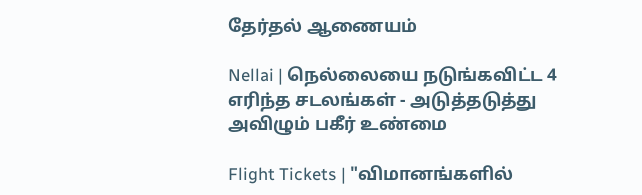தேர்தல் ஆணையம்

Nellai | நெல்லையை நடுங்கவிட்ட 4 எரிந்த சடலங்கள் - அடுத்தடுத்து அவிழும் பகீர் உண்மை

Flight Tickets | "விமானங்களில்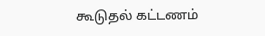கூடுதல் கட்டணம்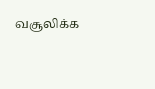வசூலிக்க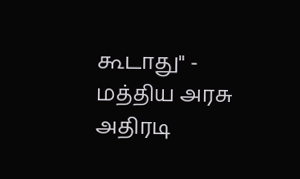கூடாது" - மத்திய அரசு அதிரடி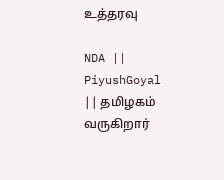உத்தரவு

NDA || PiyushGoyal || தமிழகம் வருகிறார்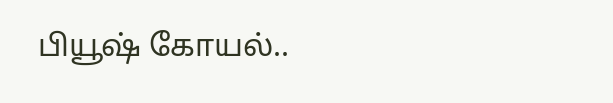பியூஷ் கோயல்..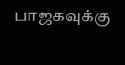பாஜகவுக்கு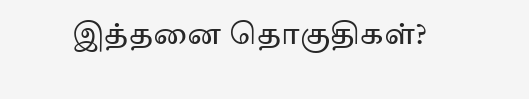இத்தனை தொகுதிகள்?